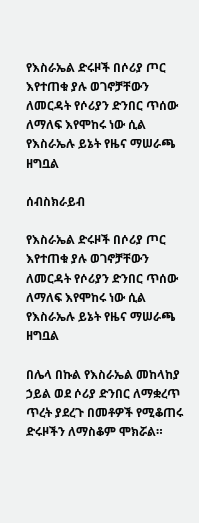የእስራኤል ድሩዞች በሶሪያ ጦር እየተጠቁ ያሉ ወገኖቻቸውን ለመርዳት የሶሪያን ድንበር ጥሰው ለማለፍ እየሞከሩ ነው ሲል የእስራኤሉ ይኔት የዜና ማሠራጫ ዘግቧል

ሰብስክራይብ

የእስራኤል ድሩዞች በሶሪያ ጦር እየተጠቁ ያሉ ወገኖቻቸውን ለመርዳት የሶሪያን ድንበር ጥሰው ለማለፍ እየሞከሩ ነው ሲል የእስራኤሉ ይኔት የዜና ማሠራጫ ዘግቧል

በሌላ በኩል የእስራኤል መከላከያ ኃይል ወደ ሶሪያ ድንበር ለማቋረጥ ጥረት ያደረጉ በመቶዎች የሚቆጠሩ ድሩዞችን ለማስቆም ሞክሯል።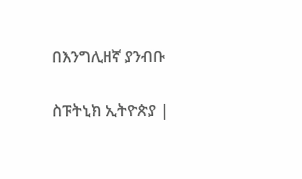በእንግሊዘኛ ያንብቡ

ስፑትኒክ ኢትዮጵያ |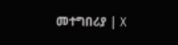መተግበሪያ | X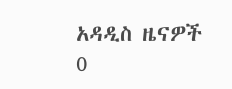አዳዲስ ዜናዎች
0